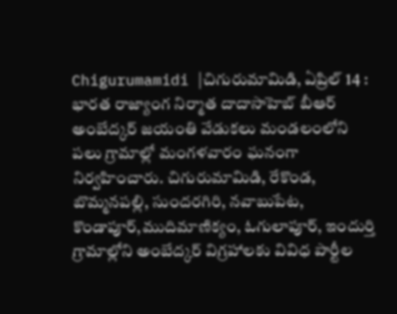Chigurumamidi |చిగురుమామిడి, ఏప్రిల్ 14 : భారత రాజ్యాంగ నిర్మాత దాదాసాహెబ్ బీఆర్ అంబేద్కర్ జయంతి వేడుకలు మండలంలోని పలు గ్రామాల్లో మంగళవారం ఘనంగా నిర్వహించారు. చిగురుమామిడి, రేకొండ, బొమ్మనపల్లి, సుందరగిరి, నవాబుపేట, కొండాపూర్,ముదిమాణిక్యం, ఓగులాపూర్, ఇందుర్తి గ్రామాల్లోని అంబేద్కర్ విగ్రహాలకు వివిధ పార్టీల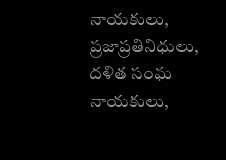నాయకులు, ప్రజాప్రతినిధులు, దళిత సంఘ నాయకులు,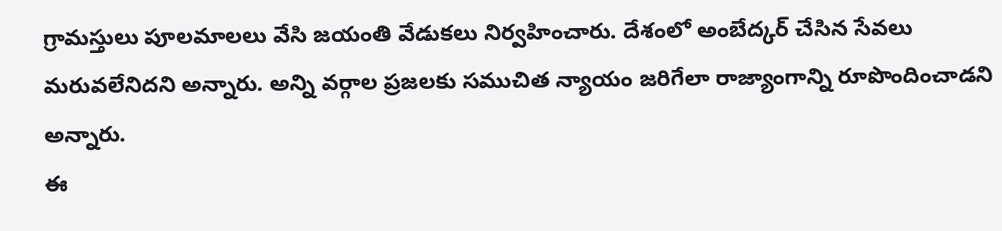గ్రామస్తులు పూలమాలలు వేసి జయంతి వేడుకలు నిర్వహించారు. దేశంలో అంబేద్కర్ చేసిన సేవలు మరువలేనిదని అన్నారు. అన్ని వర్గాల ప్రజలకు సముచిత న్యాయం జరిగేలా రాజ్యాంగాన్ని రూపొందించాడని అన్నారు.
ఈ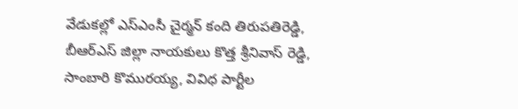వేడుకల్లో ఎస్ఎంసీ చైర్మన్ కంది తిరుపతిరెడ్డి, బీఆర్ఎస్ జిల్లా నాయకులు కొత్త శ్రీనివాస్ రెడ్డి, సాంబారి కొమురయ్య, వివిధ పార్టీల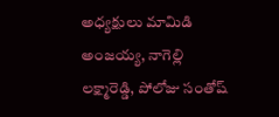అధ్యక్షులు మామిడి అంజయ్య, నాగెల్లి లక్ష్మారెడ్డి, పోలోజు సంతోష్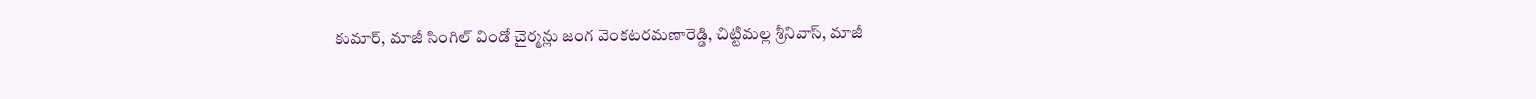కుమార్, మాజీ సింగిల్ విండో చైర్మన్లు జంగ వెంకటరమణారెడ్డి, చిట్టిమల్ల శ్రీనివాస్, మాజీ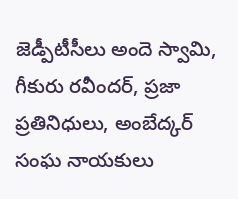జెడ్పీటీసీలు అందె స్వామి, గీకురు రవీందర్, ప్రజా ప్రతినిధులు, అంబేద్కర్ సంఘ నాయకులు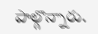పాల్గొన్నారు.